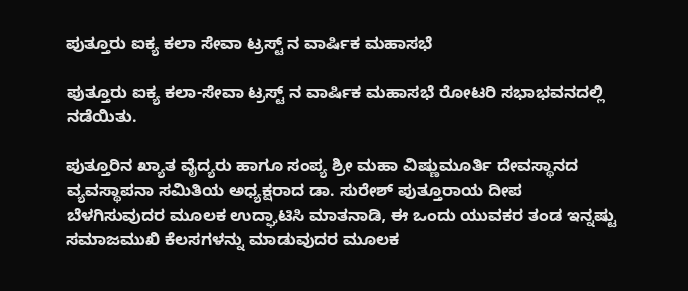ಪುತ್ತೂರು ಐಕ್ಯ ಕಲಾ ಸೇವಾ ಟ್ರಸ್ಟ್ ನ ವಾರ್ಷಿಕ ಮಹಾಸಭೆ

ಪುತ್ತೂರು ಐಕ್ಯ ಕಲಾ-ಸೇವಾ ಟ್ರಸ್ಟ್ ನ ವಾರ್ಷಿಕ ಮಹಾಸಭೆ ರೋಟರಿ ಸಭಾಭವನದಲ್ಲಿ ನಡೆಯಿತು.

ಪುತ್ತೂರಿನ ಖ್ಯಾತ ವೈದ್ಯರು ಹಾಗೂ ಸಂಪ್ಯ ಶ್ರೀ ಮಹಾ ವಿಷ್ಣುಮೂರ್ತಿ ದೇವಸ್ಥಾನದ ವ್ಯವಸ್ಥಾಪನಾ ಸಮಿತಿಯ ಅಧ್ಯಕ್ಷರಾದ ಡಾ. ಸುರೇಶ್ ಪುತ್ತೂರಾಯ ದೀಪ ಬೆಳಗಿಸುವುದರ ಮೂಲಕ ಉದ್ಘಾಟಿಸಿ ಮಾತನಾಡಿ, ಈ ಒಂದು ಯುವಕರ ತಂಡ ಇನ್ನಷ್ಟು ಸಮಾಜಮುಖಿ ಕೆಲಸಗಳನ್ನು ಮಾಡುವುದರ ಮೂಲಕ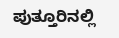ಪುತ್ತೂರಿನಲ್ಲಿ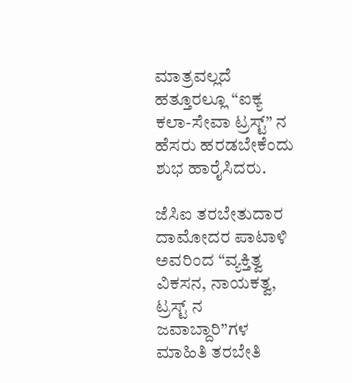ಮಾತ್ರವಲ್ಲದೆ ಹತ್ತೂರಲ್ಲೂ “ಐಕ್ಯ ಕಲಾ-ಸೇವಾ ಟ್ರಸ್ಟ್” ನ ಹೆಸರು ಹರಡಬೇಕೆಂದು ಶುಭ ಹಾರೈಸಿದರು.

ಜೆಸಿಐ ತರಬೇತುದಾರ ದಾಮೋದರ ಪಾಟಾಳಿ ಅವರಿಂದ “ವ್ಯಕ್ತಿತ್ವ ವಿಕಸನ, ನಾಯಕತ್ವ, ಟ್ರಸ್ಟ್ ನ ಜವಾಬ್ದಾರಿ”ಗಳ ಮಾಹಿತಿ ತರಬೇತಿ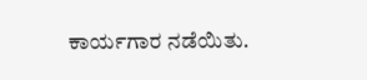ಕಾರ್ಯಗಾರ ನಡೆಯಿತು.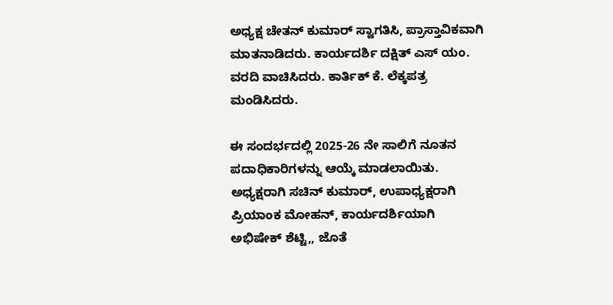ಅಧ್ಯಕ್ಷ ಚೇತನ್ ಕುಮಾರ್ ಸ್ವಾಗತಿಸಿ, ಪ್ರಾಸ್ತಾವಿಕವಾಗಿ ಮಾತನಾಡಿದರು. ಕಾರ್ಯದರ್ಶಿ ದಕ್ಷಿತ್ ಎಸ್ ಯಂ. ವರದಿ ವಾಚಿಸಿದರು. ಕಾರ್ತಿಕ್ ಕೆ. ಲೆಕ್ಕಪತ್ರ ಮಂಡಿಸಿದರು.

ಈ ಸಂದರ್ಭದಲ್ಲಿ 2025-26 ನೇ ಸಾಲಿಗೆ ನೂತನ ಪದಾಧಿಕಾರಿಗಳನ್ನು ಆಯ್ಕೆ ಮಾಡಲಾಯಿತು.  ಅಧ್ಯಕ್ಷರಾಗಿ ಸಚಿನ್ ಕುಮಾರ್, ಉಪಾಧ್ಯಕ್ಷರಾಗಿ ಪ್ರಿಯಾಂಕ ಮೋಹನ್, ಕಾರ್ಯದರ್ಶಿಯಾಗಿ ಅಭಿಷೇಕ್ ಶೆಟ್ಟಿ,, ಜೊತೆ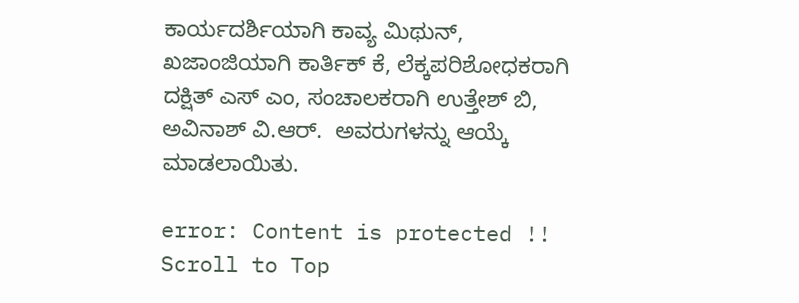ಕಾರ್ಯದರ್ಶಿಯಾಗಿ ಕಾವ್ಯ ಮಿಥುನ್, ಖಜಾಂಜಿಯಾಗಿ ಕಾರ್ತಿಕ್ ಕೆ, ಲೆಕ್ಕಪರಿಶೋಧಕರಾಗಿ ದಕ್ಷಿತ್ ಎಸ್ ಎಂ, ಸಂಚಾಲಕರಾಗಿ ಉತ್ತೇಶ್ ಬಿ, ಅವಿನಾಶ್ ವಿ.ಆರ್.  ಅವರುಗಳನ್ನು ಆಯ್ಕೆ ಮಾಡಲಾಯಿತು.

error: Content is protected !!
Scroll to Top